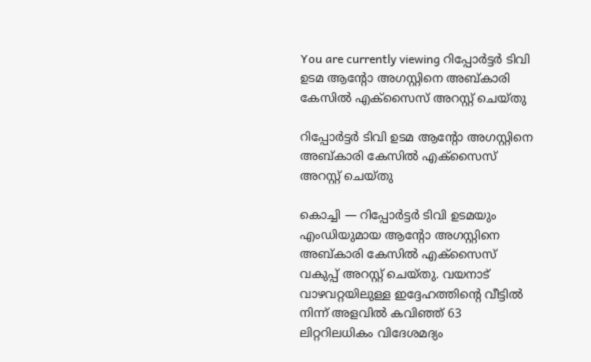You are currently viewing റിപ്പോർട്ടർ ടിവി ഉടമ ആന്റോ അഗസ്റ്റിനെ അബ്കാരി കേസിൽ എക്സൈസ് അറസ്റ്റ് ചെയ്തു

റിപ്പോർട്ടർ ടിവി ഉടമ ആന്റോ അഗസ്റ്റിനെ അബ്കാരി കേസിൽ എക്സൈസ് അറസ്റ്റ് ചെയ്തു

കൊച്ചി — റിപ്പോർട്ടർ ടിവി ഉടമയും എംഡിയുമായ ആന്റോ അഗസ്റ്റിനെ അബ്കാരി കേസിൽ എക്സൈസ് വകുപ്പ് അറസ്റ്റ് ചെയ്തു. വയനാട് വാഴവറ്റയിലുള്ള ഇദ്ദേഹത്തിന്റെ വീട്ടിൽ നിന്ന് അളവിൽ കവിഞ്ഞ് 63 ലിറ്ററിലധികം വിദേശമദ്യം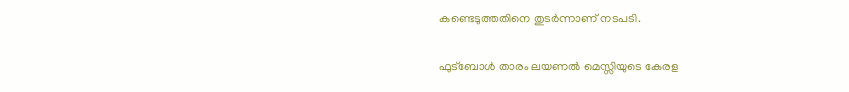കണ്ടെടുത്തതിനെ തുടർന്നാണ് നടപടി.

ഫുട്ബോൾ താരം ലയണൽ മെസ്സിയുടെ കേരള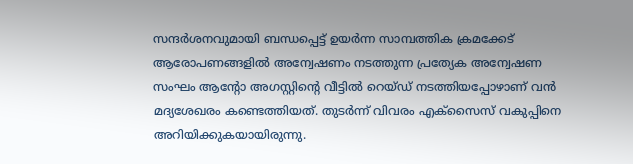സന്ദർശനവുമായി ബന്ധപ്പെട്ട് ഉയർന്ന സാമ്പത്തിക ക്രമക്കേട് ആരോപണങ്ങളിൽ അന്വേഷണം നടത്തുന്ന പ്രത്യേക അന്വേഷണ സംഘം ആന്റോ അഗസ്റ്റിന്റെ വീട്ടിൽ റെയ്ഡ് നടത്തിയപ്പോഴാണ് വൻ മദ്യശേഖരം കണ്ടെത്തിയത്. തുടർന്ന് വിവരം എക്സൈസ് വകുപ്പിനെ അറിയിക്കുകയായിരുന്നു.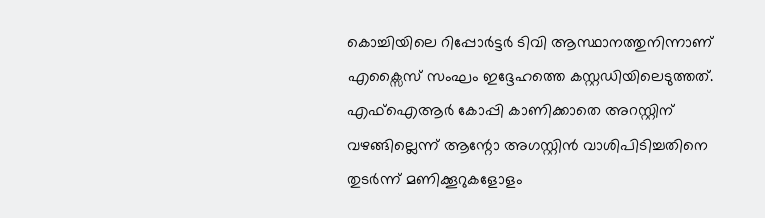കൊച്ചിയിലെ റിപ്പോർട്ടർ ടിവി ആസ്ഥാനത്തുനിന്നാണ് എക്സൈസ് സംഘം ഇദ്ദേഹത്തെ കസ്റ്റഡിയിലെടുത്തത്. എഫ്ഐആർ കോപ്പി കാണിക്കാതെ അറസ്റ്റിന് വഴങ്ങില്ലെന്ന് ആന്റോ അഗസ്റ്റിൻ വാശിപിടിച്ചതിനെ തുടർന്ന് മണിക്കൂറുകളോളം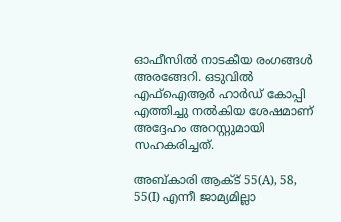ഓഫീസിൽ നാടകീയ രംഗങ്ങൾ അരങ്ങേറി. ഒടുവിൽ എഫ്ഐആർ ഹാർഡ് കോപ്പി എത്തിച്ചു നൽകിയ ശേഷമാണ് അദ്ദേഹം അറസ്റ്റുമായി സഹകരിച്ചത്.

അബ്കാരി ആക്ട് 55(A), 58, 55(I) എന്നീ ജാമ്യമില്ലാ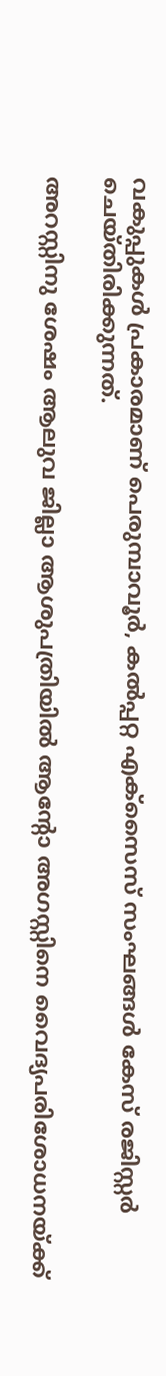വകുപ്പുകൾ പ്രകാരമാണ് പെരുമ്പാവൂർ, കൽപ്പറ്റ എക്സൈസ് സംഘങ്ങൾ കേസ് രജിസ്റ്റർ ചെയ്തിരിക്കുന്നത്.

അറസ്റ്റിനു ശേഷം ആലുവ ജില്ലാ ആശുപത്രിയിൽ ആന്റോ അഗസ്റ്റിനെ വൈദ്യപരിശോധനയ്ക്ക്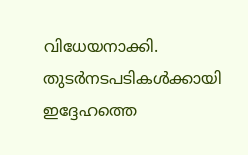വിധേയനാക്കി. തുടർനടപടികൾക്കായി ഇദ്ദേഹത്തെ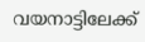വയനാട്ടിലേക്ക്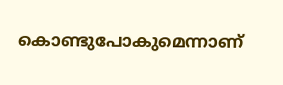കൊണ്ടുപോകുമെന്നാണ്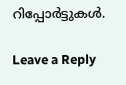റിപ്പോർട്ടുകൾ.

Leave a Reply